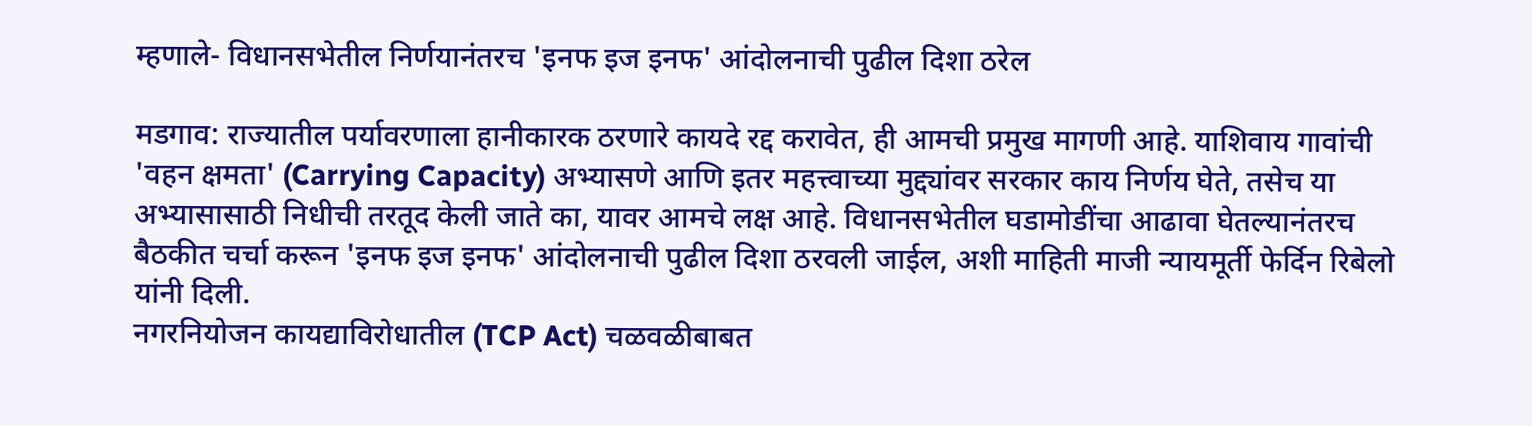म्हणाले- विधानसभेतील निर्णयानंतरच 'इनफ इज इनफ' आंदोलनाची पुढील दिशा ठरेल

मडगाव: राज्यातील पर्यावरणाला हानीकारक ठरणारे कायदे रद्द करावेत, ही आमची प्रमुख मागणी आहे. याशिवाय गावांची 'वहन क्षमता' (Carrying Capacity) अभ्यासणे आणि इतर महत्त्वाच्या मुद्द्यांवर सरकार काय निर्णय घेते, तसेच या अभ्यासासाठी निधीची तरतूद केली जाते का, यावर आमचे लक्ष आहे. विधानसभेतील घडामोडींचा आढावा घेतल्यानंतरच बैठकीत चर्चा करून 'इनफ इज इनफ' आंदोलनाची पुढील दिशा ठरवली जाईल, अशी माहिती माजी न्यायमूर्ती फेर्दिन रिबेलो यांनी दिली.
नगरनियोजन कायद्याविरोधातील (TCP Act) चळवळीबाबत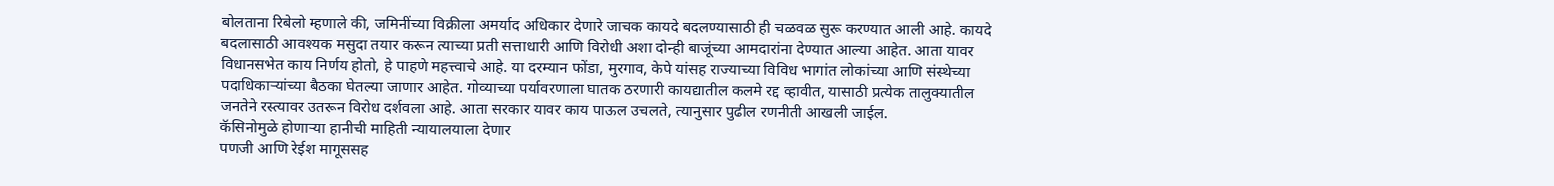बोलताना रिबेलो म्हणाले की, जमिनींच्या विक्रीला अमर्याद अधिकार देणारे जाचक कायदे बदलण्यासाठी ही चळवळ सुरू करण्यात आली आहे. कायदे बदलासाठी आवश्यक मसुदा तयार करून त्याच्या प्रती सत्ताधारी आणि विरोधी अशा दोन्ही बाजूंच्या आमदारांना देण्यात आल्या आहेत. आता यावर विधानसभेत काय निर्णय होतो, हे पाहणे महत्त्वाचे आहे. या दरम्यान फोंडा, मुरगाव, केपे यांसह राज्याच्या विविध भागांत लोकांच्या आणि संस्थेच्या पदाधिकाऱ्यांच्या बैठका घेतल्या जाणार आहेत. गोव्याच्या पर्यावरणाला घातक ठरणारी कायद्यातील कलमे रद्द व्हावीत, यासाठी प्रत्येक तालुक्यातील जनतेने रस्त्यावर उतरून विरोध दर्शवला आहे. आता सरकार यावर काय पाऊल उचलते, त्यानुसार पुढील रणनीती आखली जाईल.
कॅसिनोमुळे होणाऱ्या हानीची माहिती न्यायालयाला देणार
पणजी आणि रेईश मागूससह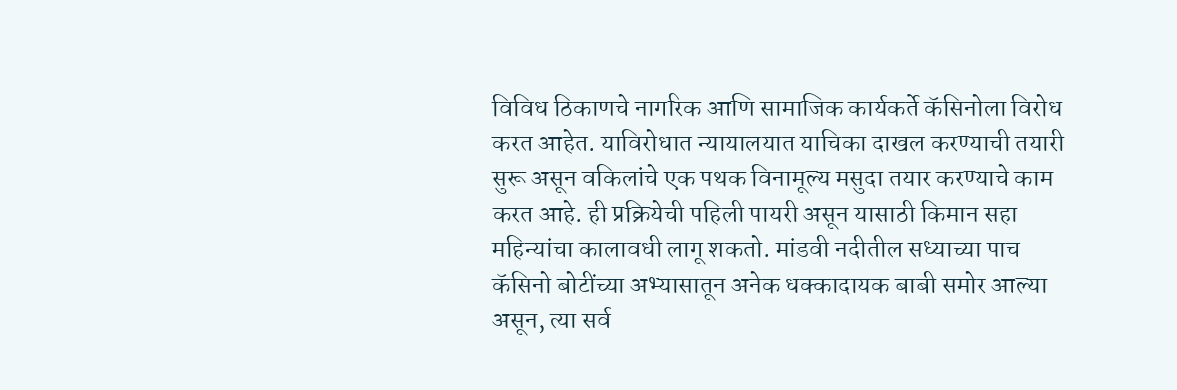विविध ठिकाणचे नागरिक आणि सामाजिक कार्यकर्ते कॅसिनोला विरोध करत आहेत. याविरोधात न्यायालयात याचिका दाखल करण्याची तयारी सुरू असून वकिलांचे एक पथक विनामूल्य मसुदा तयार करण्याचे काम करत आहे. ही प्रक्रियेची पहिली पायरी असून यासाठी किमान सहा महिन्यांचा कालावधी लागू शकतो. मांडवी नदीतील सध्याच्या पाच कॅसिनो बोटींच्या अभ्यासातून अनेक धक्कादायक बाबी समोर आल्या असून, त्या सर्व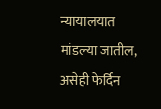न्यायालयात मांडल्या जातील, असेही फेर्दिन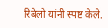रिबेलो यांनी स्पष्ट केले.